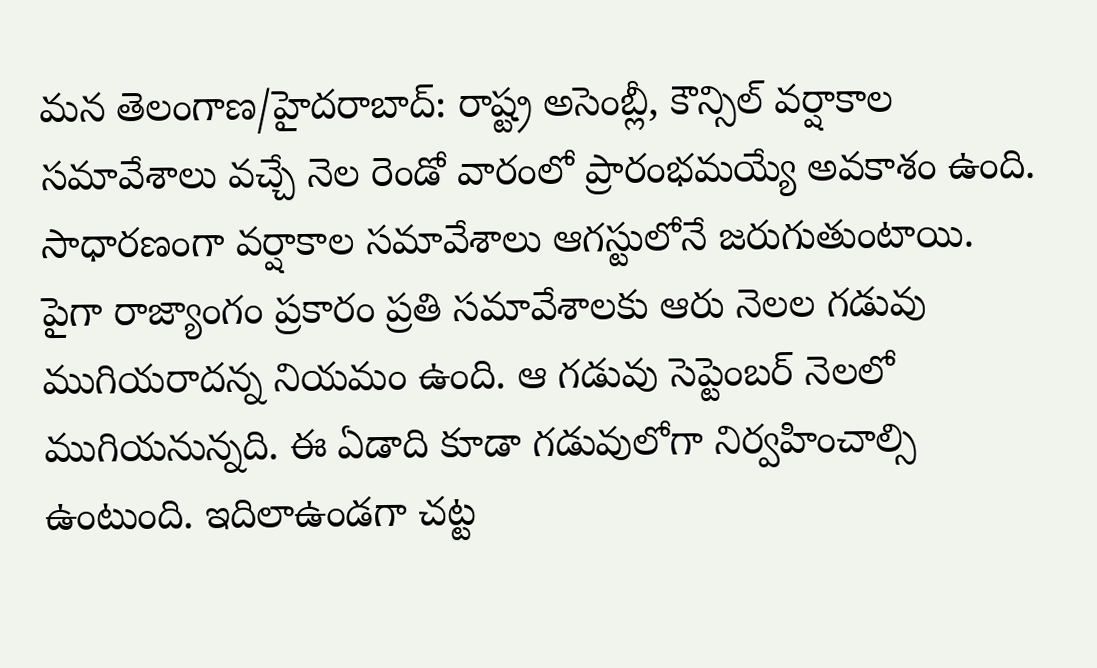మన తెలంగాణ/హైదరాబాద్: రాష్ట్ర అసెంబ్లీ, కౌన్సిల్ వర్షాకాల సమావేశాలు వచ్చే నెల రెండో వారంలో ప్రారంభమయ్యే అవకాశం ఉంది. సాధారణంగా వర్షాకాల సమావేశాలు ఆగస్టులోనే జరుగుతుంటాయి. పైగా రాజ్యాంగం ప్రకారం ప్రతి సమావేశాలకు ఆరు నెలల గడువు ముగియరాదన్న నియమం ఉంది. ఆ గడువు సెప్టెంబర్ నెలలో ముగియనున్నది. ఈ ఏడాది కూడా గడువులోగా నిర్వహించాల్సి ఉంటుంది. ఇదిలాఉండగా చట్ట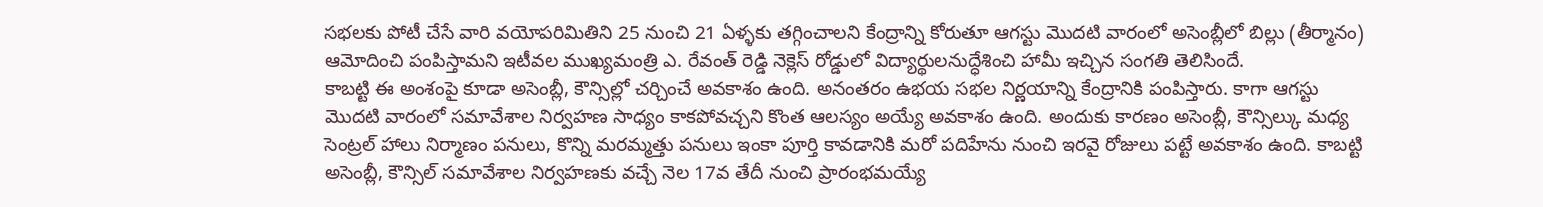సభలకు పోటీ చేసే వారి వయోపరిమితిని 25 నుంచి 21 ఏళ్ళకు తగ్గించాలని కేంద్రాన్ని కోరుతూ ఆగస్టు మొదటి వారంలో అసెంబ్లీలో బిల్లు (తీర్మానం) ఆమోదించి పంపిస్తామని ఇటీవల ముఖ్యమంత్రి ఎ. రేవంత్ రెడ్డి నెక్లెస్ రోడ్డులో విద్యార్థులనుద్ధేశించి హామీ ఇచ్చిన సంగతి తెలిసిందే.
కాబట్టి ఈ అంశంపై కూడా అసెంబ్లీ, కౌన్సిల్లో చర్చించే అవకాశం ఉంది. అనంతరం ఉభయ సభల నిర్ణయాన్ని కేంద్రానికి పంపిస్తారు. కాగా ఆగస్టు మొదటి వారంలో సమావేశాల నిర్వహణ సాధ్యం కాకపోవచ్చని కొంత ఆలస్యం అయ్యే అవకాశం ఉంది. అందుకు కారణం అసెంబ్లీ, కౌన్సిల్కు మధ్య సెంట్రల్ హాలు నిర్మాణం పనులు, కొన్ని మరమ్మత్తు పనులు ఇంకా పూర్తి కావడానికి మరో పదిహేను నుంచి ఇరవై రోజులు పట్టే అవకాశం ఉంది. కాబట్టి అసెంబ్లీ, కౌన్సిల్ సమావేశాల నిర్వహణకు వచ్చే నెల 17వ తేదీ నుంచి ప్రారంభమయ్యే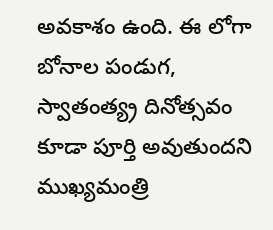అవకాశం ఉంది. ఈ లోగా బోనాల పండుగ, స్వాతంత్య్ర దినోత్సవం కూడా పూర్తి అవుతుందని ముఖ్యమంత్రి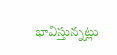భావిస్తున్నట్లు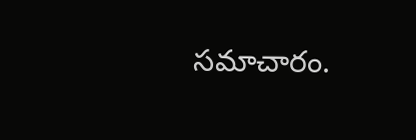సమాచారం.